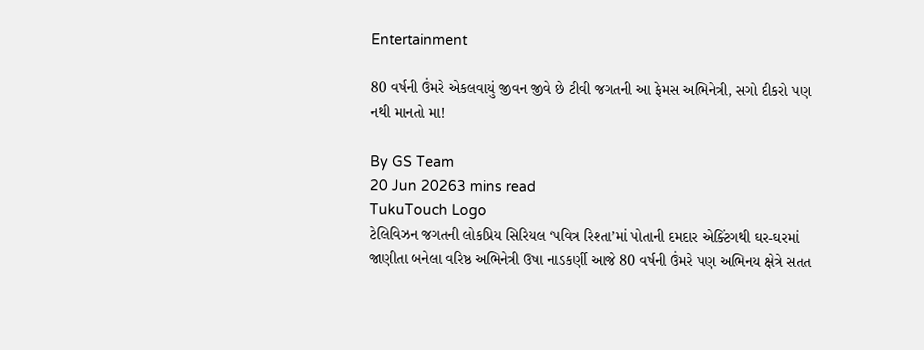Entertainment

80 વર્ષની ઉંમરે એકલવાયું જીવન જીવે છે ટીવી જગતની આ ફેમસ અભિનેત્રી, સગો દીકરો પણ નથી માનતો મા!

By GS Team
20 Jun 20263 mins read
TukuTouch Logo
ટેલિવિઝન જગતની લોકપ્રિય સિરિયલ ‘પવિત્ર રિશ્તા’માં પોતાની દમદાર એક્ટિંગથી ઘર-ઘરમાં જાણીતા બનેલા વરિષ્ઠ અભિનેત્રી ઉષા નાડકર્ણી આજે 80 વર્ષની ઉંમરે પણ અભિનય ક્ષેત્રે સતત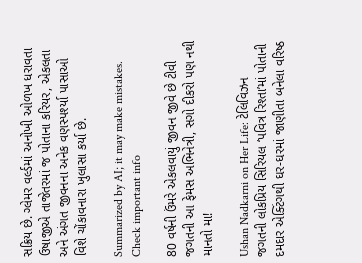સક્રિય છે. ગ્લેમર વર્લ્ડમાં અનોખી ઓળખ ધરાવતા ઉષાજીએ તાજેતરમાં જ પોતાના કરિયર, એકલતા અને અંગત જીવનના અનેક વણસ્પર્શ્યા પાસાઓ વિશે ચોંકાવનારા ખુલાસા કર્યા છે.

Summarized by AI; it may make mistakes. Check important info

80 વર્ષની ઉંમરે એકલવાયું જીવન જીવે છે ટીવી જગતની આ ફેમસ અભિનેત્રી, સગો દીકરો પણ નથી માનતો મા!

Ushan Nadkarni on Her Life: ટેલિવિઝન જગતની લોકપ્રિય સિરિયલ ‘પવિત્ર રિશ્તા’માં પોતાની દમદાર એક્ટિંગથી ઘર-ઘરમાં જાણીતા બનેલા વરિષ્ઠ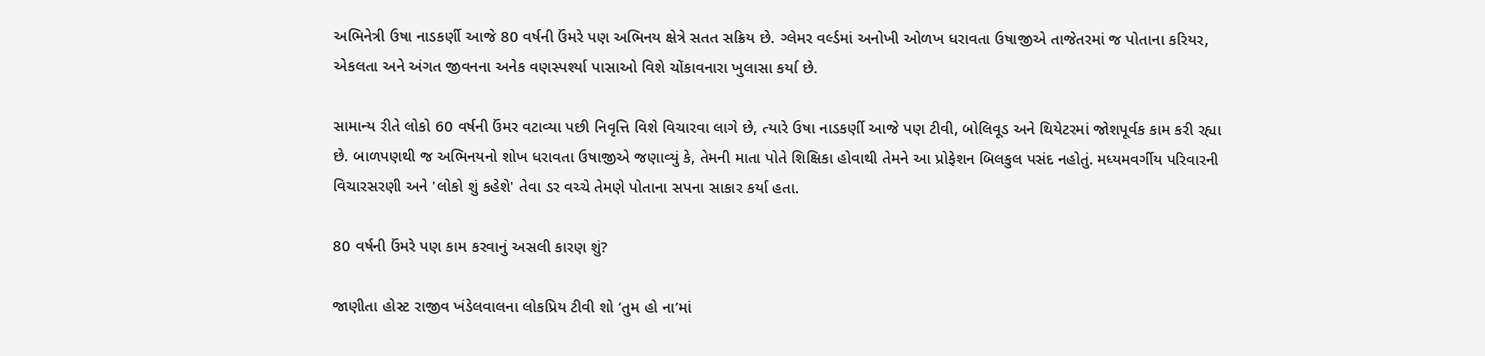અભિનેત્રી ઉષા નાડકર્ણી આજે 80 વર્ષની ઉંમરે પણ અભિનય ક્ષેત્રે સતત સક્રિય છે. ગ્લેમર વર્લ્ડમાં અનોખી ઓળખ ધરાવતા ઉષાજીએ તાજેતરમાં જ પોતાના કરિયર, એકલતા અને અંગત જીવનના અનેક વણસ્પર્શ્યા પાસાઓ વિશે ચોંકાવનારા ખુલાસા કર્યા છે.

સામાન્ય રીતે લોકો 60 વર્ષની ઉંમર વટાવ્યા પછી નિવૃત્તિ વિશે વિચારવા લાગે છે, ત્યારે ઉષા નાડકર્ણી આજે પણ ટીવી, બોલિવૂડ અને થિયેટરમાં જોશપૂર્વક કામ કરી રહ્યા છે. બાળપણથી જ અભિનયનો શોખ ધરાવતા ઉષાજીએ જણાવ્યું કે, તેમની માતા પોતે શિક્ષિકા હોવાથી તેમને આ પ્રોફેશન બિલકુલ પસંદ નહોતું. મધ્યમવર્ગીય પરિવારની વિચારસરણી અને 'લોકો શું કહેશે' તેવા ડર વચ્ચે તેમણે પોતાના સપના સાકાર કર્યા હતા.

80 વર્ષની ઉંમરે પણ કામ કરવાનું અસલી કારણ શું?

જાણીતા હોસ્ટ રાજીવ ખંડેલવાલના લોકપ્રિય ટીવી શો ‘તુમ હો ના’માં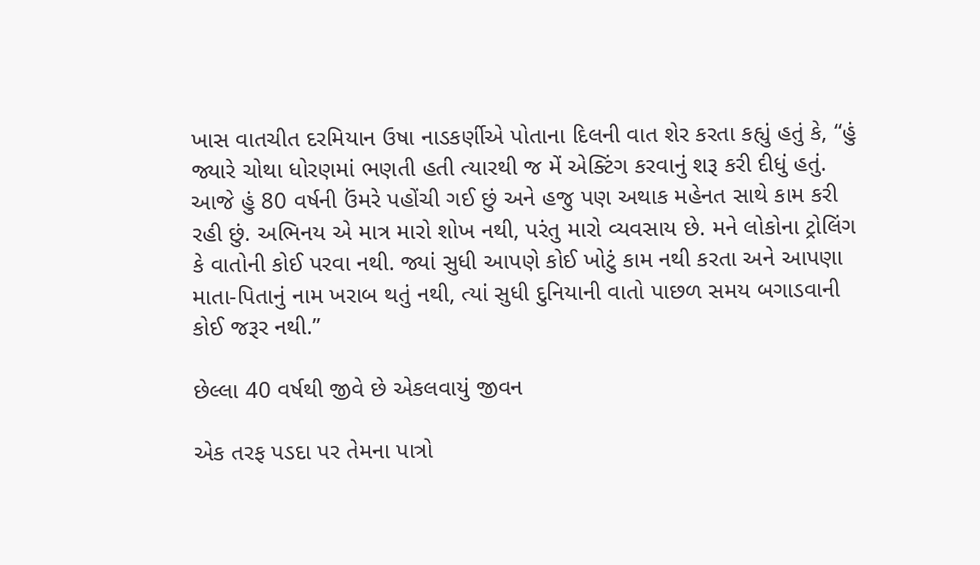ખાસ વાતચીત દરમિયાન ઉષા નાડકર્ણીએ પોતાના દિલની વાત શેર કરતા કહ્યું હતું કે, “હું જ્યારે ચોથા ધોરણમાં ભણતી હતી ત્યારથી જ મેં એક્ટિંગ કરવાનું શરૂ કરી દીધું હતું. આજે હું 80 વર્ષની ઉંમરે પહોંચી ગઈ છું અને હજુ પણ અથાક મહેનત સાથે કામ કરી રહી છું. અભિનય એ માત્ર મારો શોખ નથી, પરંતુ મારો વ્યવસાય છે. મને લોકોના ટ્રોલિંગ કે વાતોની કોઈ પરવા નથી. જ્યાં સુધી આપણે કોઈ ખોટું કામ નથી કરતા અને આપણા માતા-પિતાનું નામ ખરાબ થતું નથી, ત્યાં સુધી દુનિયાની વાતો પાછળ સમય બગાડવાની કોઈ જરૂર નથી.”

છેલ્લા 40 વર્ષથી જીવે છે એકલવાયું જીવન

એક તરફ પડદા પર તેમના પાત્રો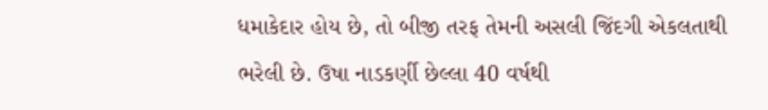ધમાકેદાર હોય છે, તો બીજી તરફ તેમની અસલી જિંદગી એકલતાથી ભરેલી છે. ઉષા નાડકર્ણી છેલ્લા 40 વર્ષથી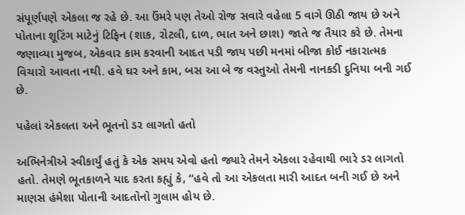સંપૂર્ણપણે એકલા જ રહે છે. આ ઉંમરે પણ તેઓ રોજ સવારે વહેલા 5 વાગે ઊઠી જાય છે અને પોતાના શૂટિંગ માટેનું ટિફિન (શાક, રોટલી, દાળ, ભાત અને છાશ) જાતે જ તૈયાર કરે છે. તેમના જણાવ્યા મુજબ, એકવાર કામ કરવાની આદત પડી જાય પછી મનમાં બીજા કોઈ નકારાત્મક વિચારો આવતા નથી. હવે ઘર અને કામ, બસ આ બે જ વસ્તુઓ તેમની નાનકડી દુનિયા બની ગઈ છે.

પહેલાં એકલતા અને ભૂતનો ડર લાગતો હતો

અભિનેત્રીએ સ્વીકાર્યું હતું કે એક સમય એવો હતો જ્યારે તેમને એકલા રહેવાથી ભારે ડર લાગતો હતો. તેમણે ભૂતકાળને યાદ કરતા કહ્યું કે, “હવે તો આ એકલતા મારી આદત બની ગઈ છે અને માણસ હંમેશા પોતાની આદતોનો ગુલામ હોય છે.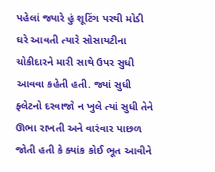પહેલાં જ્યારે હું શૂટિંગ પરથી મોડી ઘરે આવતી ત્યારે સોસાયટીના ચોકીદારને મારી સાથે ઉપર સુધી આવવા કહેતી હતી. જ્યાં સુધી ફ્લેટનો દરવાજો ન ખુલે ત્યાં સુધી તેને ઊભા રાખતી અને વારંવાર પાછળ જોતી હતી કે ક્યાંક કોઈ ભૂત આવીને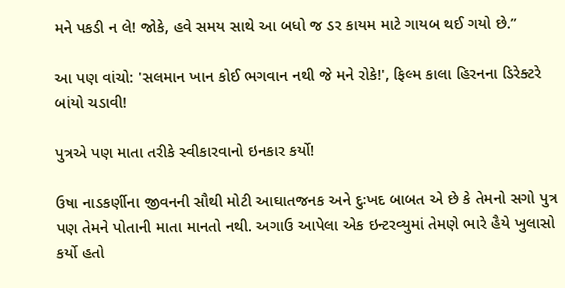મને પકડી ન લે! જોકે, હવે સમય સાથે આ બધો જ ડર કાયમ માટે ગાયબ થઈ ગયો છે.”

આ પણ વાંચો: 'સલમાન ખાન કોઈ ભગવાન નથી જે મને રોકે!', ફિલ્મ કાલા હિરનના ડિરેક્ટરે બાંયો ચડાવી!

પુત્રએ પણ માતા તરીકે સ્વીકારવાનો ઇનકાર કર્યો!

ઉષા નાડકર્ણીના જીવનની સૌથી મોટી આઘાતજનક અને દુઃખદ બાબત એ છે કે તેમનો સગો પુત્ર પણ તેમને પોતાની માતા માનતો નથી. અગાઉ આપેલા એક ઇન્ટરવ્યુમાં તેમણે ભારે હૈયે ખુલાસો કર્યો હતો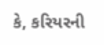કે, કરિયરની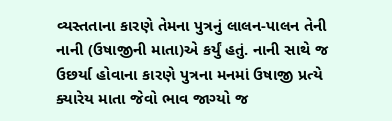વ્યસ્તતાના કારણે તેમના પુત્રનું લાલન-પાલન તેની નાની (ઉષાજીની માતા)એ કર્યું હતું. નાની સાથે જ ઉછર્યા હોવાના કારણે પુત્રના મનમાં ઉષાજી પ્રત્યે ક્યારેય માતા જેવો ભાવ જાગ્યો જ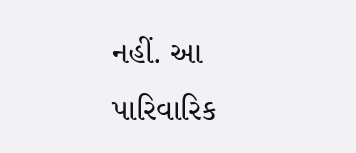નહીં. આ પારિવારિક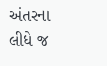અંતરના લીધે જ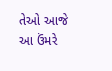તેઓ આજે આ ઉંમરે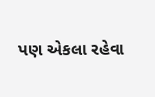પણ એકલા રહેવા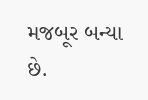મજબૂર બન્યા છે.